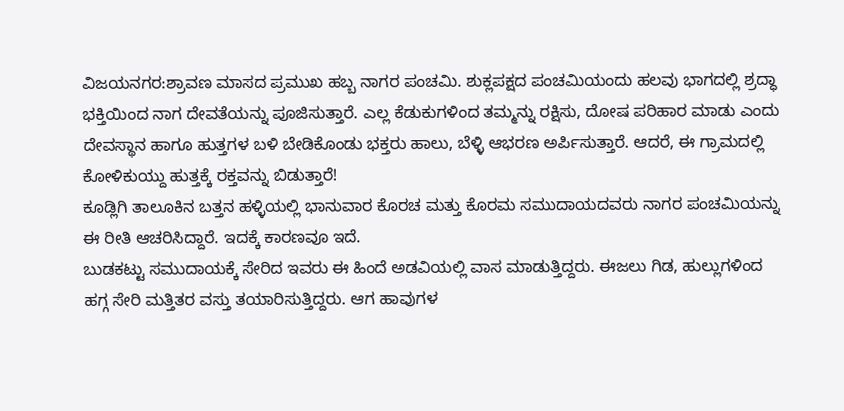ವಿಜಯನಗರ:ಶ್ರಾವಣ ಮಾಸದ ಪ್ರಮುಖ ಹಬ್ಬ ನಾಗರ ಪಂಚಮಿ. ಶುಕ್ಲಪಕ್ಷದ ಪಂಚಮಿಯಂದು ಹಲವು ಭಾಗದಲ್ಲಿ ಶ್ರದ್ಧಾ ಭಕ್ತಿಯಿಂದ ನಾಗ ದೇವತೆಯನ್ನು ಪೂಜಿಸುತ್ತಾರೆ. ಎಲ್ಲ ಕೆಡುಕುಗಳಿಂದ ತಮ್ಮನ್ನು ರಕ್ಷಿಸು, ದೋಷ ಪರಿಹಾರ ಮಾಡು ಎಂದು ದೇವಸ್ಥಾನ ಹಾಗೂ ಹುತ್ತಗಳ ಬಳಿ ಬೇಡಿಕೊಂಡು ಭಕ್ತರು ಹಾಲು, ಬೆಳ್ಳಿ ಆಭರಣ ಅರ್ಪಿಸುತ್ತಾರೆ. ಆದರೆ, ಈ ಗ್ರಾಮದಲ್ಲಿ ಕೋಳಿ‌ಕುಯ್ದು ಹುತ್ತಕ್ಕೆ ರಕ್ತವನ್ನು ಬಿಡುತ್ತಾರೆ!
ಕೂಡ್ಲಿಗಿ ತಾಲೂಕಿನ ಬತ್ತನ ಹಳ್ಳಿಯಲ್ಲಿ ಭಾನುವಾರ ಕೊರಚ ಮತ್ತು‌ ಕೊರಮ ಸಮುದಾಯದವರು ನಾಗರ ಪಂಚಮಿಯನ್ನು ಈ ರೀತಿ ಆಚರಿಸಿದ್ದಾರೆ. ಇದಕ್ಕೆ ಕಾರಣವೂ ಇದೆ.
ಬುಡಕಟ್ಟು ಸಮುದಾಯಕ್ಕೆ ಸೇರಿದ ಇವರು ಈ ಹಿಂದೆ ಅಡವಿಯಲ್ಲಿ ವಾಸ ಮಾಡುತ್ತಿದ್ದರು. ಈಜಲು ಗಿಡ, ಹುಲ್ಲುಗಳಿಂದ ಹಗ್ಗ ಸೇರಿ ಮತ್ತಿತರ ವಸ್ತು ತಯಾರಿಸುತ್ತಿದ್ದರು. ಆಗ ಹಾವುಗಳ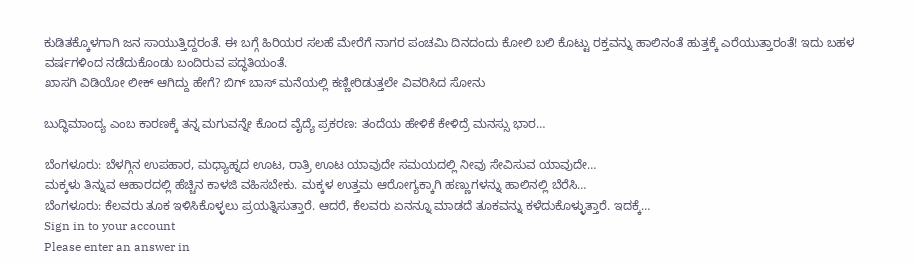ಕುಡಿತಕ್ಕೊಳಗಾಗಿ ಜನ ಸಾಯುತ್ತಿದ್ದರಂತೆ. ಈ ಬಗ್ಗೆ ಹಿರಿಯರ ಸಲಹೆ ಮೇರೆಗೆ ನಾಗರ ಪಂಚಮಿ ದಿನದಂದು ಕೋಲಿ ಬಲಿ ಕೊಟ್ಟು ರಕ್ತವನ್ನು ಹಾಲಿನಂತೆ ಹುತ್ತಕ್ಕೆ ಎರೆಯುತ್ತಾರಂತೆ! ಇದು ಬಹಳ ವರ್ಷಗಳಿಂದ ನಡೆದುಕೊಂಡು ಬಂದಿರುವ ಪದ್ಧತಿಯಂತೆ.
ಖಾಸಗಿ ವಿಡಿಯೋ ಲೀಕ್ ಆಗಿದ್ದು ಹೇಗೆ? ಬಿಗ್ ಬಾಸ್ ಮನೆಯಲ್ಲಿ ಕಣ್ಣೀರಿಡುತ್ತಲೇ ವಿವರಿಸಿದ ಸೋನು

ಬುದ್ಧಿಮಾಂದ್ಯ ಎಂಬ ಕಾರಣಕ್ಕೆ ತನ್ನ ಮಗುವನ್ನೇ ಕೊಂದ ವೈದ್ಯೆ ಪ್ರಕರಣ: ತಂದೆಯ ಹೇಳಿಕೆ ಕೇಳಿದ್ರೆ ಮನಸ್ಸು ಭಾರ…

ಬೆಂಗಳೂರು: ಬೆಳಗ್ಗಿನ ಉಪಹಾರ, ಮಧ್ಯಾಹ್ನದ ಊಟ, ರಾತ್ರಿ ಊಟ ಯಾವುದೇ ಸಮಯದಲ್ಲಿ ನೀವು ಸೇವಿಸುವ ಯಾವುದೇ…
ಮಕ್ಕಳು ತಿನ್ನುವ ಆಹಾರದಲ್ಲಿ ಹೆಚ್ಚಿನ ಕಾಳಜಿ ವಹಿಸಬೇಕು. ಮಕ್ಕಳ ಉತ್ತಮ ಆರೋಗ್ಯಕ್ಕಾಗಿ ಹಣ್ಣುಗಳನ್ನು ಹಾಲಿನಲ್ಲಿ ಬೆರೆಸಿ…
ಬೆಂಗಳೂರು: ಕೆಲವರು ತೂಕ ಇಳಿಸಿಕೊಳ್ಳಲು ಪ್ರಯತ್ನಿಸುತ್ತಾರೆ. ಆದರೆ, ಕೆಲವರು ಏನನ್ನೂ ಮಾಡದೆ ತೂಕವನ್ನು ಕಳೆದುಕೊಳ್ಳುತ್ತಾರೆ. ಇದಕ್ಕೆ…
Sign in to your account
Please enter an answer in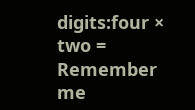digits:four × two =
Remember me